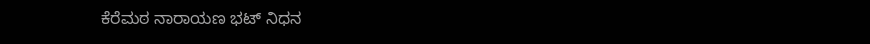ಕೆರೆಮಠ ನಾರಾಯಣ ಭಟ್ ನಿಧನ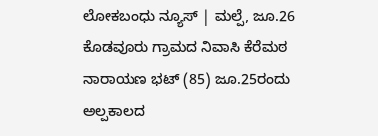ಲೋಕಬಂಧು ನ್ಯೂಸ್ | ಮಲ್ಪೆ, ಜೂ.26
ಕೊಡವೂರು ಗ್ರಾಮದ ನಿವಾಸಿ ಕೆರೆಮಠ ನಾರಾಯಣ ಭಟ್ (85) ಜೂ.25ರಂದು ಅಲ್ಪಕಾಲದ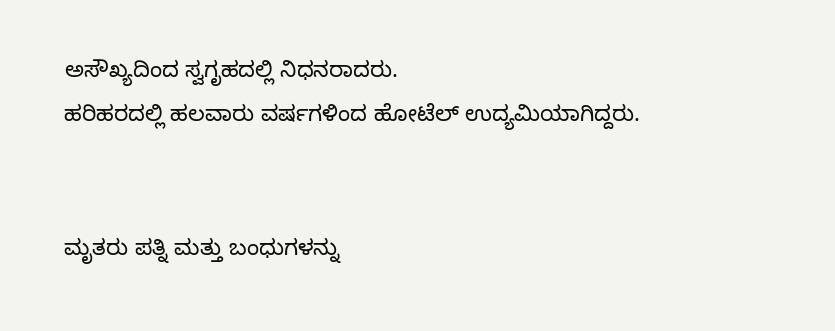ಅಸೌಖ್ಯದಿಂದ ಸ್ವಗೃಹದಲ್ಲಿ ನಿಧನರಾದರು.
ಹರಿಹರದಲ್ಲಿ ಹಲವಾರು ವರ್ಷಗಳಿಂದ ಹೋಟೆಲ್ ಉದ್ಯಮಿಯಾಗಿದ್ದರು.


ಮೃತರು ಪತ್ನಿ ಮತ್ತು ಬಂಧುಗಳನ್ನು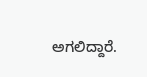ಅಗಲಿದ್ದಾರೆ.